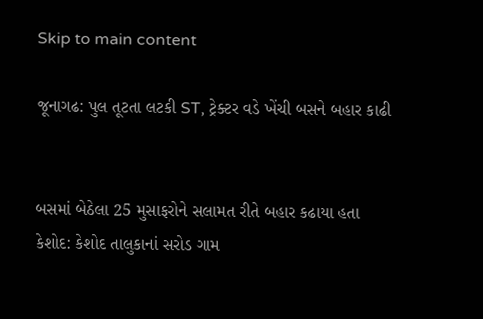Skip to main content

જૂનાગઢ: પુલ તૂટતા લટકી ST, ટ્રેક્ટર વડે ખેંચી બસને બહાર કાઢી


બસમાં બેઠેલા 25 મુસાફરોને સલામત રીતે બહાર કઢાયા હતા
કેશોદ: કેશોદ તાલુકાનાં સરોડ ગામ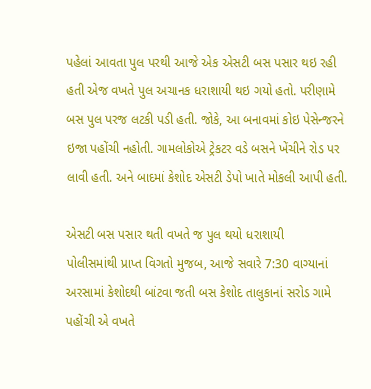પહેલાં આવતા પુલ પરથી આજે એક એસટી બસ પસાર થઇ રહી હતી એજ વખતે પુલ અચાનક ધરાશાયી થઇ ગયો હતો. પરીણામે બસ પુલ પરજ લટકી પડી હતી. જોકે, આ બનાવમાં કોઇ પેસેન્જરને ઇજા પહોંચી નહોતી. ગામલોકોએ ટ્રેકટર વડે બસને ખેંચીને રોડ પર લાવી હતી. અને બાદમાં કેશોદ એસટી ડેપો ખાતે મોકલી આપી હતી.

એસટી બસ પસાર થતી વખતે જ પુલ થયો ધરાશાયી
પોલીસમાંથી પ્રાપ્ત વિગતો મુજબ, આજે સવારે 7:30 વાગ્યાનાં અરસામાં કેશોદથી બાંટવા જતી બસ કેશોદ તાલુકાનાં સરોડ ગામે પહોંચી એ વખતે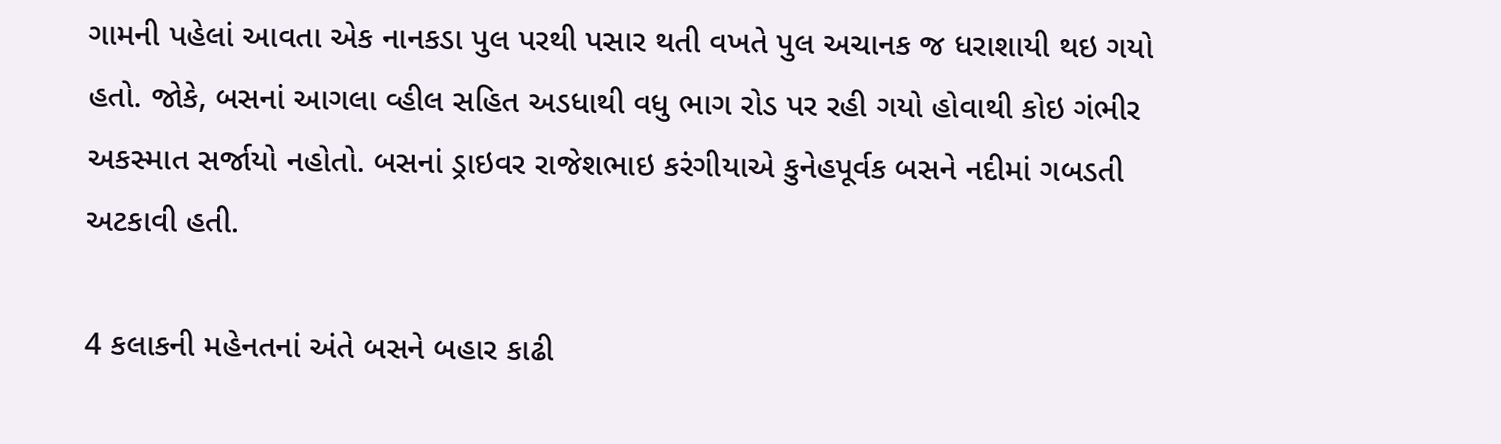ગામની પહેલાં આવતા એક નાનકડા પુલ પરથી પસાર થતી વખતે પુલ અચાનક જ ધરાશાયી થઇ ગયો હતો. જોકે, બસનાં આગલા વ્હીલ સહિત અડધાથી વધુ ભાગ રોડ પર રહી ગયો હોવાથી કોઇ ગંભીર અકસ્માત સર્જાયો નહોતો. બસનાં ડ્રાઇવર રાજેશભાઇ કરંગીયાએ કુનેહપૂર્વક બસને નદીમાં ગબડતી અટકાવી હતી.

4 કલાકની મહેનતનાં અંતે બસને બહાર કાઢી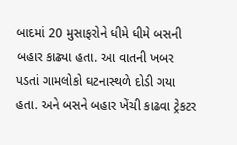બાદમાં 20 મુસાફરોને ધીમે ધીમે બસની બહાર કાઢ્યા હતા. આ વાતની ખબર પડતાં ગામલોકો ઘટનાસ્થળે દોડી ગયા હતા. અને બસને બહાર ખેંચી કાઢવા ટ્રેકટર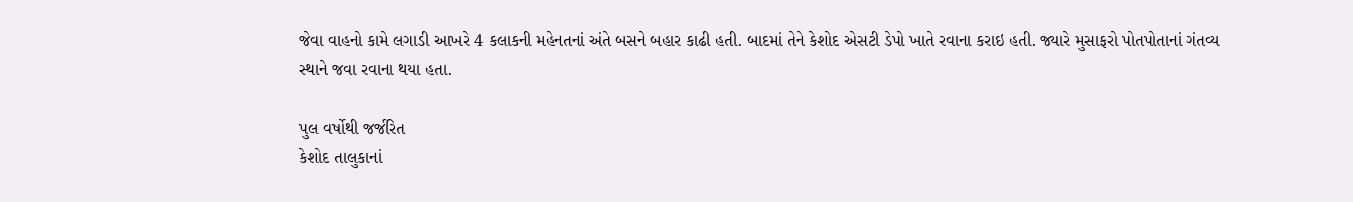જેવા વાહનો કામે લગાડી આખરે 4 કલાકની મહેનતનાં અંતે બસને બહાર કાઢી હતી. બાદમાં તેને કેશોદ એસટી ડેપો ખાતે રવાના કરાઇ હતી. જ્યારે મુસાફરો પોતપોતાનાં ગંતવ્ય સ્થાને જવા રવાના થયા હતા.

પુલ વર્ષોથી જર્જરિત
કેશોદ તાલુકાનાં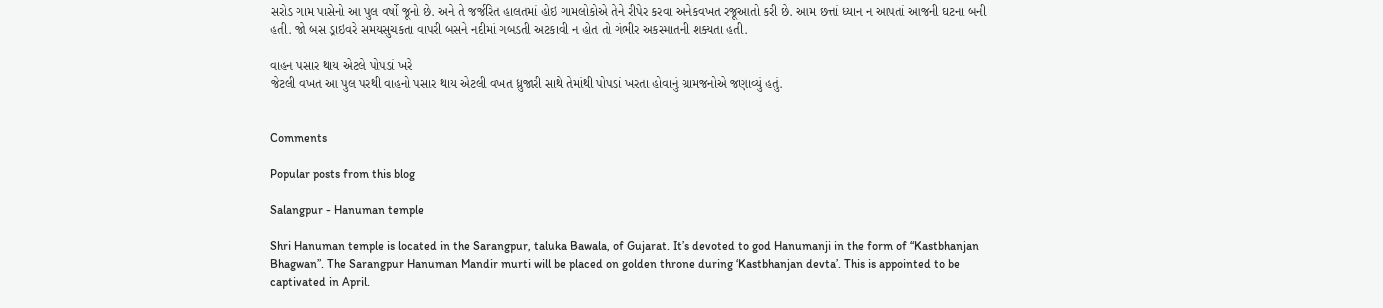સરોડ ગામ પાસેનો આ પુલ વર્ષો જૂનો છે. અને તે જર્જરિત હાલતમાં હોઇ ગામલોકોએ તેને રીપેર કરવા અનેકવખત રજૂઆતો કરી છે. આમ છત્તાં ધ્યાન ન આપતાં આજની ઘટના બની હતી. જો બસ ડ્રાઇવરે સમયસુચકતા વાપરી બસને નદીમાં ગબડતી અટકાવી ન હોત તો ગંભીર અકસ્માતની શક્યતા હતી.

વાહન પસાર થાય એટલે પોપડાં ખરે
જેટલી વખત આ પુલ પરથી વાહનો પસાર થાય એટલી વખત ધ્રુજારી સાથે તેમાંથી પોપડાં ખરતા હોવાનું ગ્રામજનોએ જણાવ્યું હતું.


Comments

Popular posts from this blog

Salangpur - Hanuman temple

Shri Hanuman temple is located in the Sarangpur, taluka Bawala, of Gujarat. It’s devoted to god Hanumanji in the form of “Kastbhanjan Bhagwan”. The Sarangpur Hanuman Mandir murti will be placed on golden throne during ‘Kastbhanjan devta’. This is appointed to be captivated in April.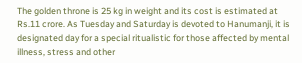The golden throne is 25 kg in weight and its cost is estimated at Rs.11 crore. As Tuesday and Saturday is devoted to Hanumanji, it is designated day for a special ritualistic for those affected by mental illness, stress and other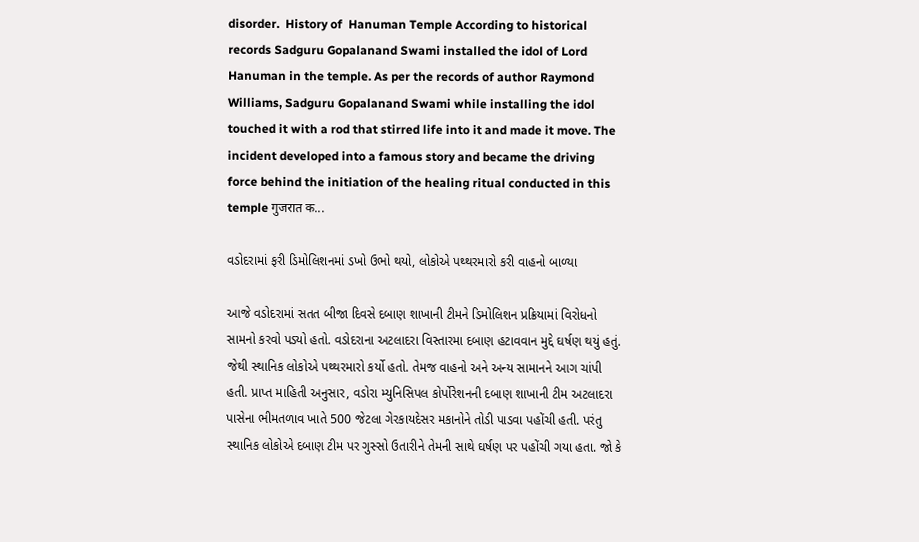disorder.  History of  Hanuman Temple According to historical records Sadguru Gopalanand Swami installed the idol of Lord Hanuman in the temple. As per the records of author Raymond Williams, Sadguru Gopalanand Swami while installing the idol touched it with a rod that stirred life into it and made it move. The incident developed into a famous story and became the driving force behind the initiation of the healing ritual conducted in this temple गुजरात क...

વડોદરામાં ફરી ડિમોલિશનમાં ડખો ઉભો થયો, લોકોએ પથ્થરમારો કરી વાહનો બાળ્યા

આજે વડોદરામાં સતત બીજા દિવસે દબાણ શાખાની ટીમને ડિમોલિશન પ્રક્રિયામાં વિરોધનો સામનો કરવો પડ્યો હતો. વડોદરાના અટલાદરા વિસ્તારમા દબાણ હટાવવાન મુદ્દે ઘર્ષણ થયું હતું. જેથી સ્થાનિક લોકોએ પથ્થરમારો કર્યો હતો. તેમજ વાહનો અને અન્ય સામાનને આગ ચાંપી હતી. પ્રાપ્ત માહિતી અનુસાર, વડોરા મ્યુનિસિપલ કોર્પોરેશનની દબાણ શાખાની ટીમ અટલાદરા પાસેના ભીમતળાવ ખાતે 500 જેટલા ગેરકાયદેસર મકાનોને તોડી પાડવા પહોંચી હતી. પરંતુ સ્થાનિક લોકોએ દબાણ ટીમ પર ગુસ્સો ઉતારીને તેમની સાથે ઘર્ષણ પર પહોંચી ગયા હતા. જો કે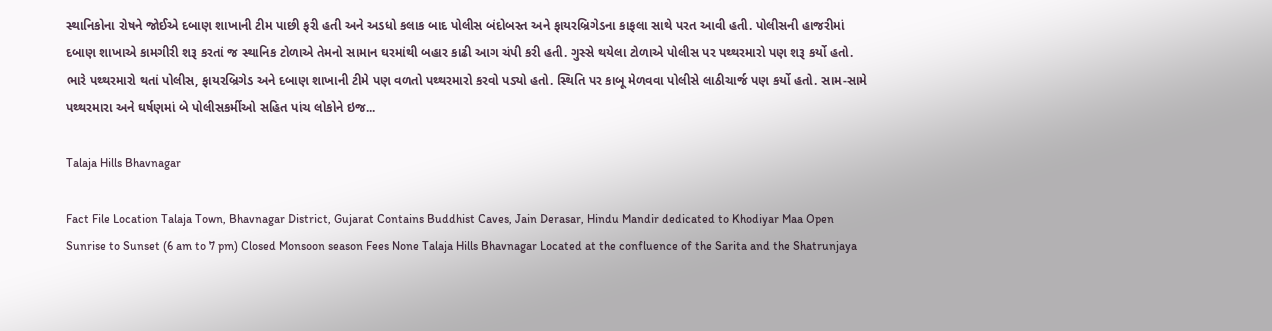સ્થાનિકોના રોષને જોઈએ દબાણ શાખાની ટીમ પાછી ફરી હતી અને અડધો કલાક બાદ પોલીસ બંદોબસ્ત અને ફાયરબ્રિગેડના કાફલા સાથે પરત આવી હતી. પોલીસની હાજરીમાં દબાણ શાખાએ કામગીરી શરૂ કરતાં જ સ્થાનિક ટોળાએ તેમનો સામાન ઘરમાંથી બહાર કાઢી આગ ચંપી કરી હતી. ગુસ્સે થયેલા ટોળાએ પોલીસ પર પથ્થરમારો પણ શરૂ કર્યો હતો. ભારે પથ્થરમારો થતાં પોલીસ, ફાયરબ્રિગેડ અને દબાણ શાખાની ટીમે પણ વળતો પથ્થરમારો કરવો પડ્યો હતો. સ્થિતિ પર કાબૂ મેળવવા પોલીસે લાઠીચાર્જ પણ કર્યો હતો. સામ-સામે પથ્થરમારા અને ઘર્ષણમાં બે પોલીસકર્મીઓ સહિત પાંચ લોકોને ઇજ...

Talaja Hills Bhavnagar

Fact File Location Talaja Town, Bhavnagar District, Gujarat Contains Buddhist Caves, Jain Derasar, Hindu Mandir dedicated to Khodiyar Maa Open Sunrise to Sunset (6 am to 7 pm) Closed Monsoon season Fees None Talaja Hills Bhavnagar Located at the confluence of the Sarita and the Shatrunjaya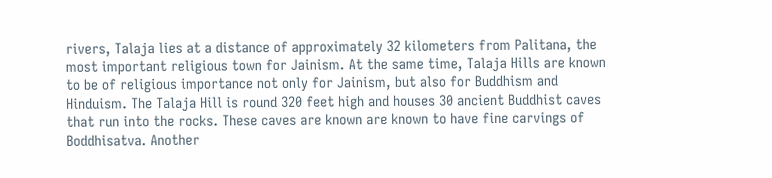rivers, Talaja lies at a distance of approximately 32 kilometers from Palitana, the most important religious town for Jainism. At the same time, Talaja Hills are known to be of religious importance not only for Jainism, but also for Buddhism and Hinduism. The Talaja Hill is round 320 feet high and houses 30 ancient Buddhist caves that run into the rocks. These caves are known are known to have fine carvings of Boddhisatva. Another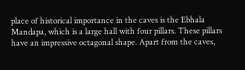place of historical importance in the caves is the Ebhala Mandapa, which is a large hall with four pillars. These pillars have an impressive octagonal shape. Apart from the caves,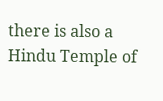there is also a Hindu Temple of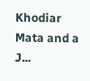Khodiar Mata and a J...